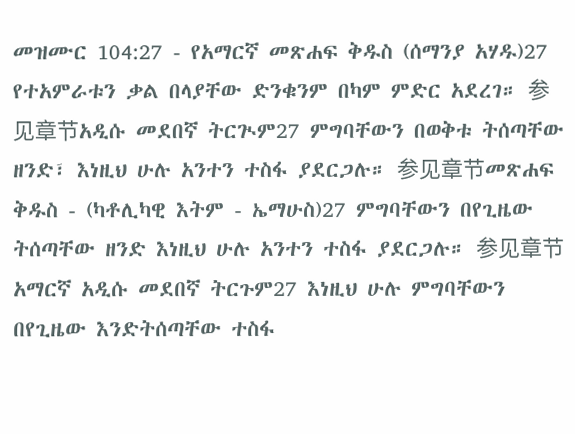መዝሙር 104:27 - የአማርኛ መጽሐፍ ቅዱስ (ሰማንያ አሃዱ)27 የተአምራቱን ቃል በላያቸው ድንቁንም በካም ምድር አደረገ። 参见章节አዲሱ መደበኛ ትርጒም27 ምግባቸውን በወቅቱ ትሰጣቸው ዘንድ፣ እነዚህ ሁሉ አንተን ተስፋ ያደርጋሉ። 参见章节መጽሐፍ ቅዱስ - (ካቶሊካዊ እትም - ኤማሁስ)27 ምግባቸውን በየጊዜው ትሰጣቸው ዘንድ እነዚህ ሁሉ አንተን ተስፋ ያደርጋሉ። 参见章节አማርኛ አዲሱ መደበኛ ትርጉም27 እነዚህ ሁሉ ምግባቸውን በየጊዜው እንድትሰጣቸው ተስፋ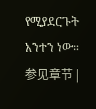የሚያደርጉት አንተን ነው። 参见章节 |